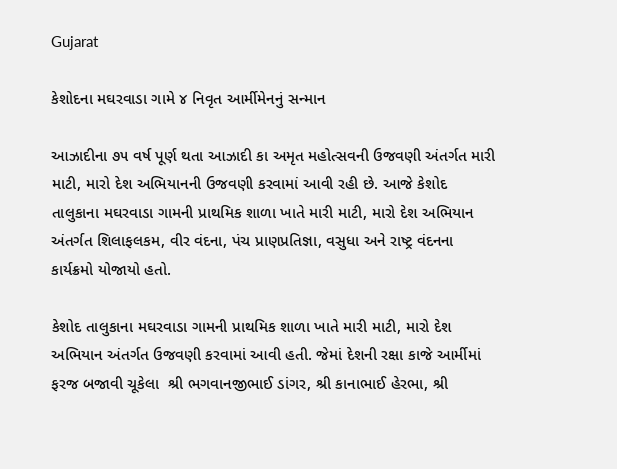Gujarat

કેશોદના મઘરવાડા ગામે ૪ નિવૃત આર્મીમેનનું સન્માન

આઝાદીના ૭૫ વર્ષ પૂર્ણ થતા આઝાદી કા અમૃત મહોત્સવની ઉજવણી અંતર્ગત મારી માટી, મારો દેશ અભિયાનની ઉજવણી કરવામાં આવી રહી છે. આજે કેશોદ તાલુકાના મઘરવાડા ગામની પ્રાથમિક શાળા ખાતે મારી માટી, મારો દેશ અભિયાન અંતર્ગત શિલાફલકમ, વીર વંદના, પંચ પ્રાણપ્રતિજ્ઞા, વસુધા અને રાષ્ટ્ર વંદનના કાર્યક્રમો યોજાયો હતો.

કેશોદ તાલુકાના મઘરવાડા ગામની પ્રાથમિક શાળા ખાતે મારી માટી, મારો દેશ અભિયાન અંતર્ગત ઉજવણી કરવામાં આવી હતી. જેમાં દેશની રક્ષા કાજે આર્મીમાં ફરજ બજાવી ચૂકેલા  શ્રી ભગવાનજીભાઈ ડાંગર, શ્રી કાનાભાઈ હેરભા, શ્રી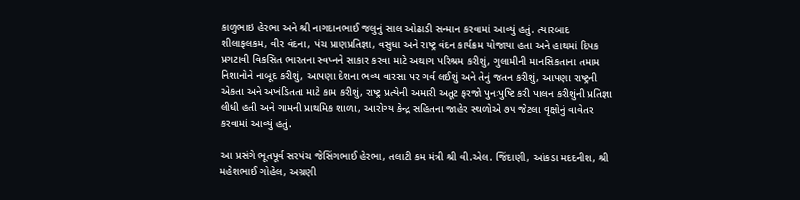કાળુભાઇ હેરભા અને શ્રી નાગદાનભાઈ જલુનું સાલ ઓઢાડી સન્માન કરવામાં આવ્યું હતું. ત્યારબાદ શીલાફલકમ, વીર વંદના, પંચ પ્રાણપ્રતિજ્ઞા, વસુધા અને રાષ્ટ્ર વંદન કાર્યક્રમ યોજાયા હતા અને હાથમાં દિપક પ્રગટાવી વિકસિત ભારતના સ્વપ્નને સાકાર કરવા માટે અથાગ પરિશ્રમ કરીશું, ગુલામીની માનસિકતાના તમામ નિશાનોને નાબૂદ કરીશું, આપણા દેશના ભવ્ય વારસા પર ગર્વ લઈશું અને તેનું જતન કરીશું, આપણા રાષ્ટ્રની એકતા અને અખંડિતતા માટે કામ કરીશું, રાષ્ટ્ર પ્રત્યેની અમારી અતૂટ ફરજો પુનઃપુષ્ટિ કરી પાલન કરીશુંની પ્રતિજ્ઞા લીધી હતી અને ગામની પ્રાથમિક શાળા, આરોગ્ય કેન્દ્ર સહિતના જાહેર સ્થળોએ ૭૫ જેટલા વૃક્ષોનું વાવેતર કરવામાં આવ્યું હતું.

આ પ્રસંગે ભૂતપૂર્વ સરપંચ જેસિંગભાઈ હેરભા, તલાટી કમ મંત્રી શ્રી વી.એલ. જિંદાણી, આંકડા મદદનીશ, શ્રી મહેશભાઈ ગોહેલ, અગ્રણી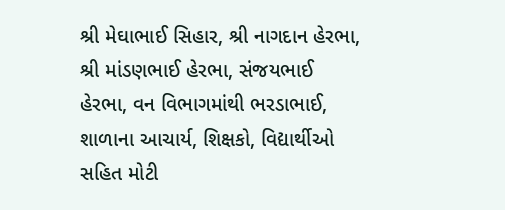શ્રી મેઘાભાઈ સિહાર, શ્રી નાગદાન હેરભા, શ્રી માંડણભાઈ હેરભા, સંજયભાઈ હેરભા, વન વિભાગમાંથી ભરડાભાઈ, શાળાના આચાર્ય, શિક્ષકો, વિદ્યાર્થીઓ સહિત મોટી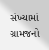સંખ્યામાં ગ્રામજનો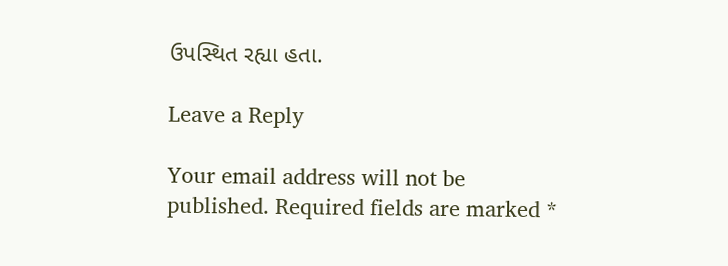ઉપસ્થિત રહ્યા હતા.

Leave a Reply

Your email address will not be published. Required fields are marked *